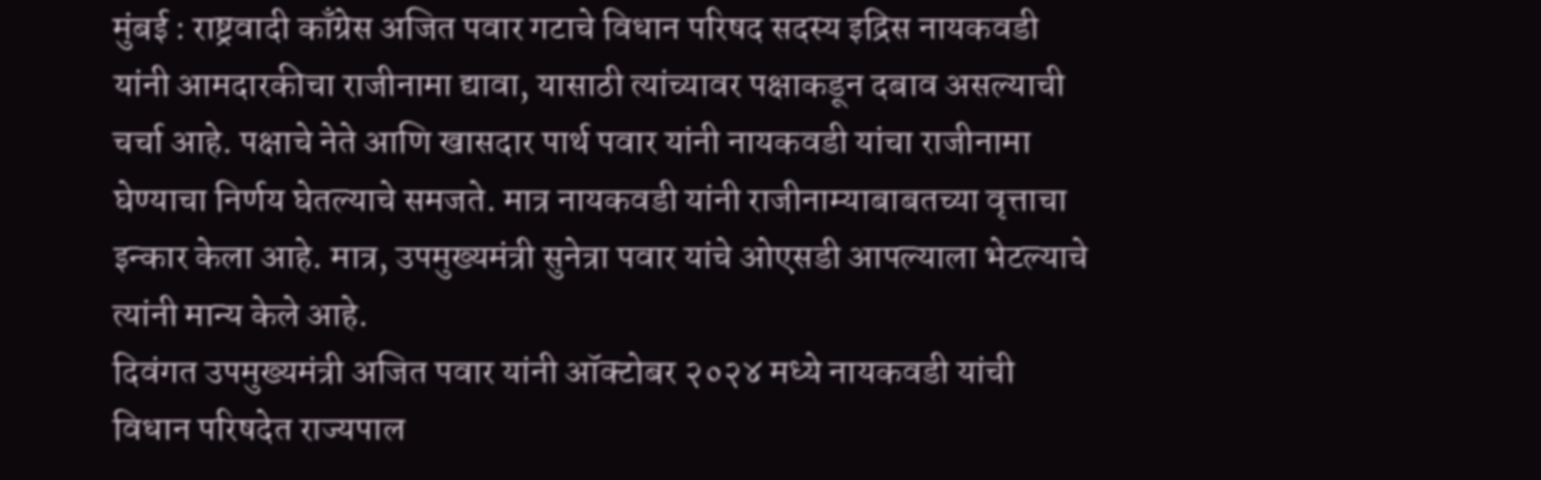मुंबई : राष्ट्रवादी काँग्रेस अजित पवार गटाचे विधान परिषद सदस्य इद्रिस नायकवडी यांनी आमदारकीचा राजीनामा द्यावा, यासाठी त्यांच्यावर पक्षाकडून दबाव असल्याची चर्चा आहे. पक्षाचे नेते आणि खासदार पार्थ पवार यांनी नायकवडी यांचा राजीनामा घेण्याचा निर्णय घेतल्याचे समजते. मात्र नायकवडी यांनी राजीनाम्याबाबतच्या वृत्ताचा इन्कार केला आहे. मात्र, उपमुख्यमंत्री सुनेत्रा पवार यांचे ओएसडी आपल्याला भेटल्याचे त्यांनी मान्य केले आहे.
दिवंगत उपमुख्यमंत्री अजित पवार यांनी ऑक्टोबर २०२४ मध्ये नायकवडी यांची विधान परिषदेत राज्यपाल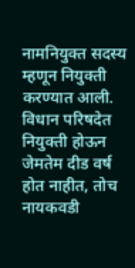नामनियुक्त सदस्य म्हणून नियुक्ती करण्यात आली. विधान परिषदेत नियुक्ती होऊन जेमतेम दीड वर्ष होत नाहीत, तोच नायकवडी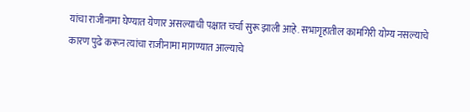यांचा राजीनामा घेण्यात येणार असल्याची पक्षात चर्चा सुरू झाली आहे. सभागृहातील कामगिरी योग्य नसल्याचे कारण पुढे करून त्यांचा राजीनामा मागण्यात आल्याचे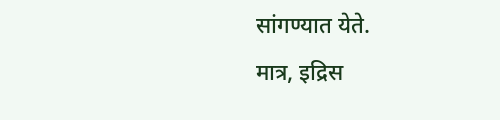सांगण्यात येते.
मात्र, इद्रिस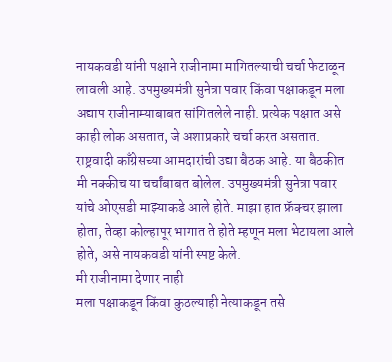नायकवडी यांनी पक्षाने राजीनामा मागितल्याची चर्चा फेटाळून लावली आहे. उपमुख्यमंत्री सुनेत्रा पवार किंवा पक्षाकडून मला अद्याप राजीनाम्याबाबत सांगितलेले नाही. प्रत्येक पक्षात असे काही लोक असतात, जे अशाप्रकारे चर्चा करत असतात. राष्ट्रवादी काँग्रेसच्या आमदारांची उद्या बैठक आहे. या बैठकीत मी नक्कीच या चर्चांबाबत बोलेल. उपमुख्यमंत्री सुनेत्रा पवार यांचे ओएसडी माझ्याकडे आले होते. माझा हात फ्रॅक्चर झाला होता, तेव्हा कोल्हापूर भागात ते होते म्हणून मला भेटायला आले होते, असे नायकवडी यांनी स्पष्ट केले.
मी राजीनामा देणार नाही
मला पक्षाकडून किंवा कुठल्याही नेत्याकडून तसे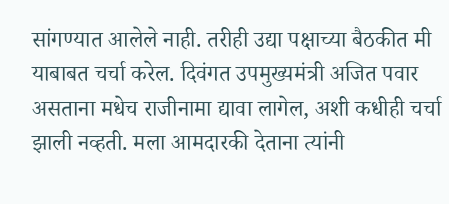सांगण्यात आलेले नाही. तरीही उद्या पक्षाच्या बैठकीत मी याबाबत चर्चा करेल. दिवंगत उपमुख्यमंत्री अजित पवार असताना मधेच राजीनामा द्यावा लागेल, अशी कधीही चर्चा झाली नव्हती. मला आमदारकी देताना त्यांनी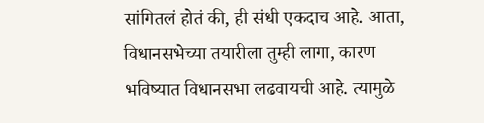सांगितलं होतं की, ही संधी एकदाच आहे. आता, विधानसभेच्या तयारीला तुम्ही लागा, कारण भविष्यात विधानसभा लढवायची आहे. त्यामुळे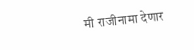मी राजीनामा देणार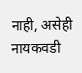नाही, असेही नायकवडी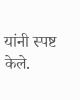यांनी स्पष्ट केले.